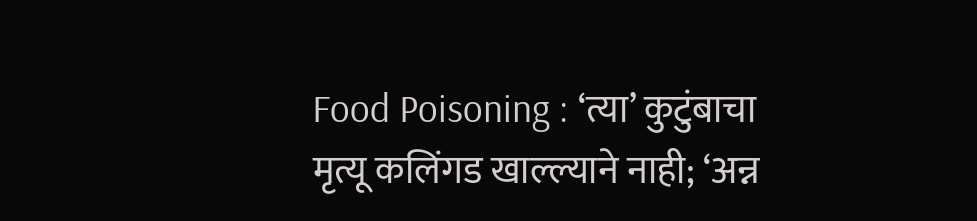Food Poisoning : ‘त्या’ कुटुंबाचा मृत्यू कलिंगड खाल्ल्याने नाही; ‘अन्न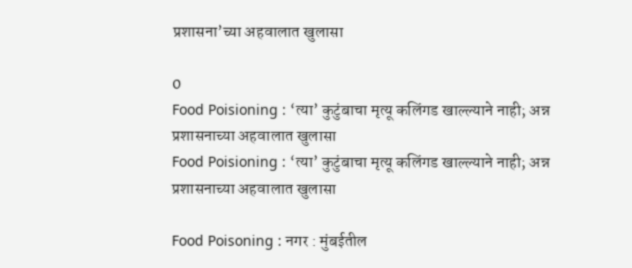प्रशासना’च्या अहवालात खुलासा

0
Food Poisioning : ‘त्या’ कुटुंबाचा मृत्यू कलिंगड खाल्ल्याने नाही; अन्न प्रशासनाच्या अहवालात खुलासा
Food Poisioning : ‘त्या’ कुटुंबाचा मृत्यू कलिंगड खाल्ल्याने नाही; अन्न प्रशासनाच्या अहवालात खुलासा

Food Poisoning : नगर : मुंबईतील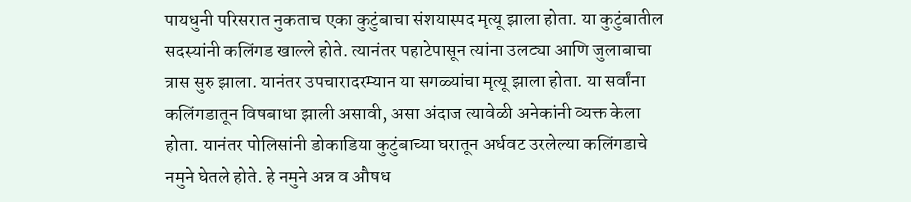पायधुनी परिसरात नुकताच एका कुटुंबाचा संशयास्पद मृत्यू झाला होता. या कुटुंबातील सदस्यांनी कलिंगड खाल्ले होते. त्यानंतर पहाटेपासून त्यांना उलट्या आणि जुलाबाचा त्रास सुरु झाला. यानंतर उपचारादरम्यान या सगळ्यांचा मृत्यू झाला होता. या सर्वांना कलिंगडातून विषबाधा झाली असावी, असा अंदाज त्यावेळी अनेकांनी व्यक्त केला होता. यानंतर पोलिसांनी डोकाडिया कुटुंबाच्या घरातून अर्धवट उरलेल्या कलिंगडाचे नमुने घेतले होते. हे नमुने अन्न व औषध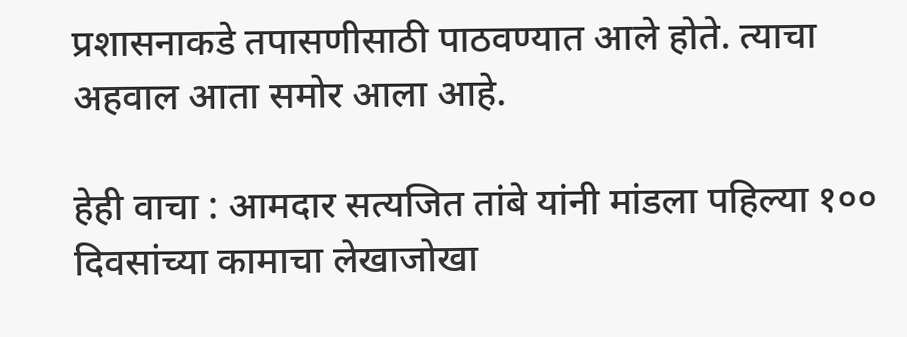प्रशासनाकडे तपासणीसाठी पाठवण्यात आले होते. त्याचा अहवाल आता समोर आला आहे.

हेही वाचा : आमदार सत्यजित तांबे यांनी मांडला पहिल्या १०० दिवसांच्या कामाचा लेखाजोखा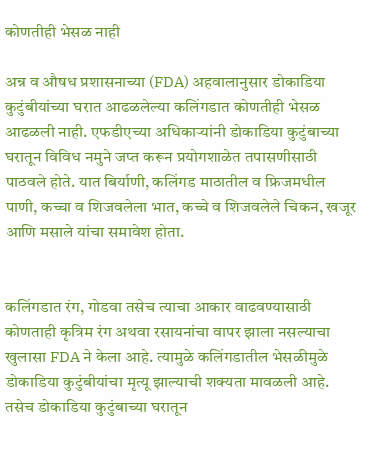कोणतीही भेसळ नाही

अन्न व औषध प्रशासनाच्या (FDA) अहवालानुसार डोकाडिया कुटुंबीयांच्या घरात आढळलेल्या कलिंगडात कोणतीही भेसळ आढळली नाही. एफडीएच्या अधिकाऱ्यांनी डोकाडिया कुटुंबाच्या घरातून विविध नमुने जप्त करून प्रयोगशाळेत तपासणीसाठी पाठवले होते. यात बिर्याणी, कलिंगड माठातील व फ्रिजमधील पाणी, कच्चा व शिजवलेला भात, कच्चे व शिजवलेले चिकन, खजूर आणि मसाले यांचा समावेश होता.


कलिंगडात रंग, गोडवा तसेच त्याचा आकार वाढवण्यासाठी कोणताही कृत्रिम रंग अथवा रसायनांचा वापर झाला नसल्याचा खुलासा FDA ने केला आहे. त्यामुळे कलिंगडातील भेसळीमुळे डोकाडिया कुटुंबीयांचा मृत्यू झाल्याची शक्यता मावळली आहे. तसेच डोकाडिया कुटुंबाच्या घरातून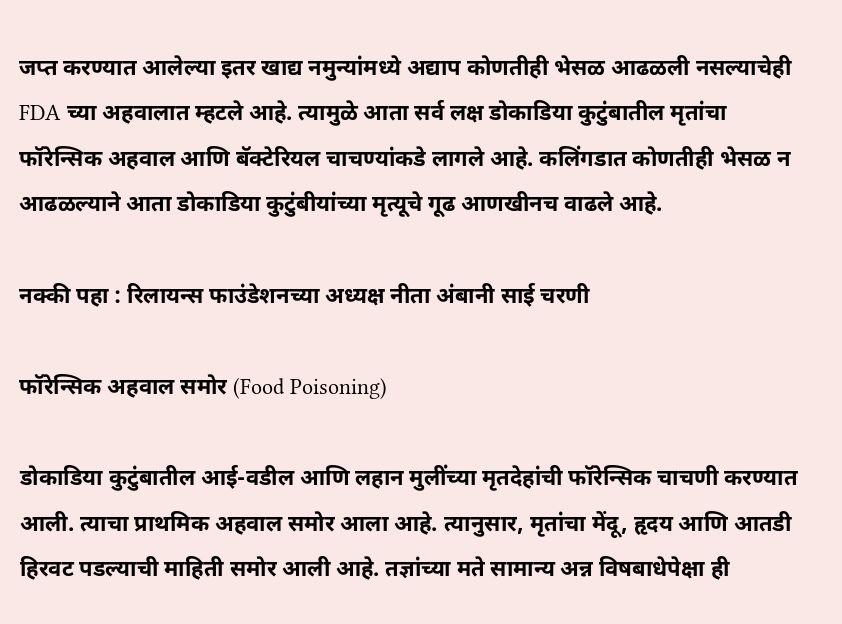जप्त करण्यात आलेल्या इतर खाद्य नमुन्यांमध्ये अद्याप कोणतीही भेसळ आढळली नसल्याचेही FDA च्या अहवालात म्हटले आहे. त्यामुळे आता सर्व लक्ष डोकाडिया कुटुंबातील मृतांचा फॉरेन्सिक अहवाल आणि बॅक्टेरियल चाचण्यांकडे लागले आहे. कलिंगडात कोणतीही भेसळ न आढळल्याने आता डोकाडिया कुटुंबीयांच्या मृत्यूचे गूढ आणखीनच वाढले आहे.

नक्की पहा : रिलायन्स फाउंडेशनच्या अध्यक्ष नीता अंबानी साई चरणी

फॉरेन्सिक अहवाल समोर (Food Poisoning)

डोकाडिया कुटुंबातील आई-वडील आणि लहान मुलींच्या मृतदेहांची फॉरेन्सिक चाचणी करण्यात आली. त्याचा प्राथमिक अहवाल समोर आला आहे. त्यानुसार, मृतांचा मेंदू, हृदय आणि आतडी हिरवट पडल्याची माहिती समोर आली आहे. तज्ञांच्या मते सामान्य अन्न विषबाधेपेक्षा ही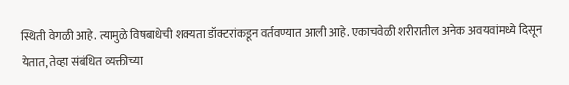स्थिती वेगळी आहे. त्यामुळे विषबाधेची शक्यता डॉक्टरांकडून वर्तवण्यात आली आहे. एकाचवेळी शरीरातील अनेक अवयवांमध्ये दिसून येतात, तेव्हा संबंधित व्यक्तीच्या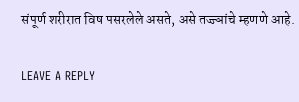संपूर्ण शरीरात विष पसरलेले असते, असे तज्ज्ञांचे म्हणणे आहे.

LEAVE A REPLY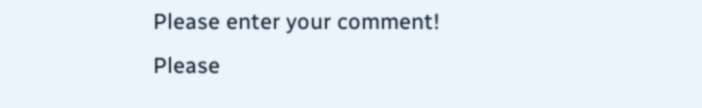Please enter your comment!
Please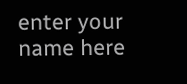enter your name here